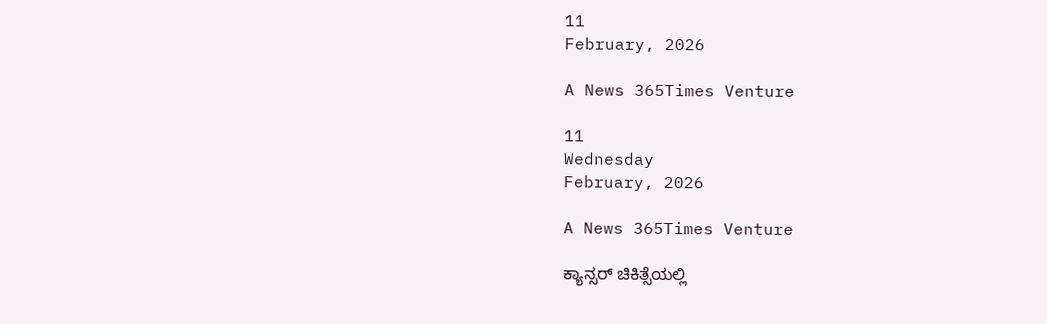11
February, 2026

A News 365Times Venture

11
Wednesday
February, 2026

A News 365Times Venture

ಕ್ಯಾನ್ಸರ್ ಚಿಕಿತ್ಸೆಯಲ್ಲಿ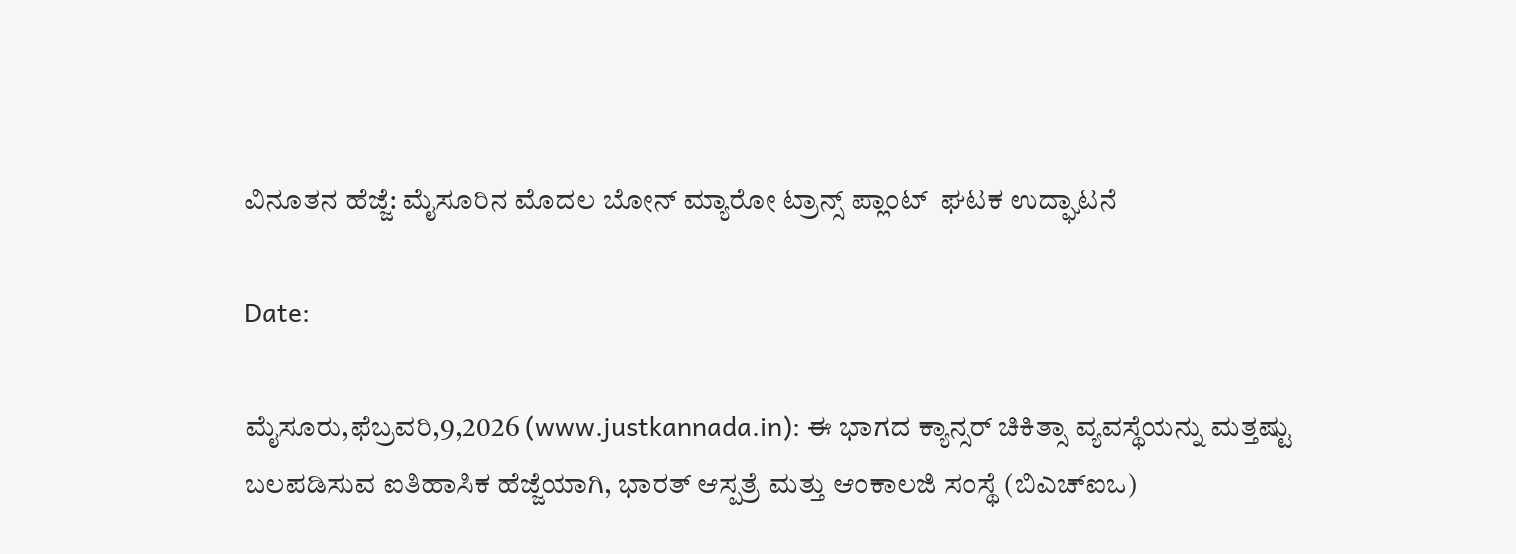ವಿನೂತನ ಹೆಜ್ಜೆ: ಮೈಸೂರಿನ ಮೊದಲ ಬೋನ್ ಮ್ಯಾರೋ ಟ್ರಾನ್ಸ್ ಪ್ಲಾಂಟ್  ಘಟಕ ಉದ್ಘಾಟನೆ

Date:

ಮೈಸೂರು,ಫೆಬ್ರವರಿ,9,2026 (www.justkannada.in): ಈ ಭಾಗದ ಕ್ಯಾನ್ಸರ್ ಚಿಕಿತ್ಸಾ ವ್ಯವಸ್ಥೆಯನ್ನು ಮತ್ತಷ್ಟು ಬಲಪಡಿಸುವ ಐತಿಹಾಸಿಕ ಹೆಜ್ಜೆಯಾಗಿ, ಭಾರತ್ ಆಸ್ಪತ್ರೆ ಮತ್ತು ಆಂಕಾಲಜಿ ಸಂಸ್ಥೆ (ಬಿಎಚ್ಐಒ)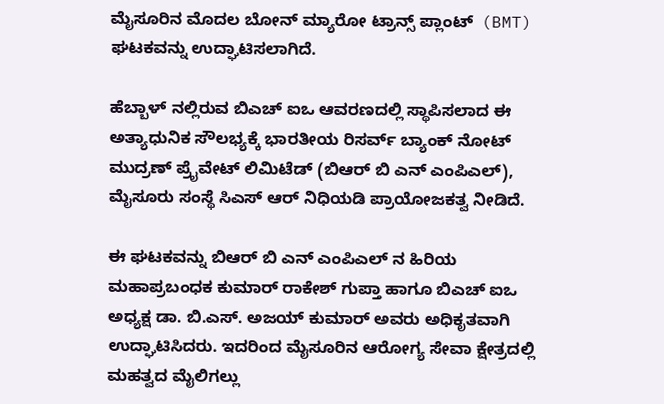ಮೈಸೂರಿನ ಮೊದಲ ಬೋನ್ ಮ್ಯಾರೋ ಟ್ರಾನ್ಸ್ ಪ್ಲಾಂಟ್  (BMT) ಘಟಕವನ್ನು ಉದ್ಘಾಟಿಸಲಾಗಿದೆ.

ಹೆಬ್ಬಾಳ್ ನಲ್ಲಿರುವ ಬಿಎಚ್ ಐಒ ಆವರಣದಲ್ಲಿ ಸ್ಥಾಪಿಸಲಾದ ಈ ಅತ್ಯಾಧುನಿಕ ಸೌಲಭ್ಯಕ್ಕೆ ಭಾರತೀಯ ರಿಸರ್ವ್ ಬ್ಯಾಂಕ್ ನೋಟ್ ಮುದ್ರಣ್ ಪ್ರೈವೇಟ್ ಲಿಮಿಟೆಡ್ (ಬಿಆರ್ ಬಿ ಎನ್ ಎಂಪಿಎಲ್), ಮೈಸೂರು ಸಂಸ್ಥೆ ಸಿಎಸ್ ಆರ್ ನಿಧಿಯಡಿ ಪ್ರಾಯೋಜಕತ್ವ ನೀಡಿದೆ.

ಈ ಘಟಕವನ್ನು ಬಿಆರ್ ಬಿ ಎನ್ ಎಂಪಿಎಲ್ ನ ಹಿರಿಯ ಮಹಾಪ್ರಬಂಧಕ ಕುಮಾರ್ ರಾಕೇಶ್ ಗುಪ್ತಾ ಹಾಗೂ ಬಿಎಚ್ ಐಒ ಅಧ್ಯಕ್ಷ ಡಾ. ಬಿ.ಎಸ್. ಅಜಯ್ ಕುಮಾರ್ ಅವರು ಅಧಿಕೃತವಾಗಿ ಉದ್ಘಾಟಿಸಿದರು. ಇದರಿಂದ ಮೈಸೂರಿನ ಆರೋಗ್ಯ ಸೇವಾ ಕ್ಷೇತ್ರದಲ್ಲಿ ಮಹತ್ವದ ಮೈಲಿಗಲ್ಲು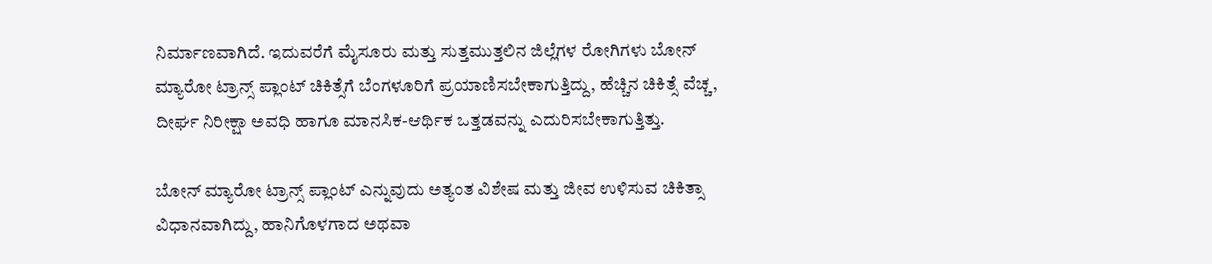ನಿರ್ಮಾಣವಾಗಿದೆ. ಇದುವರೆಗೆ ಮೈಸೂರು ಮತ್ತು ಸುತ್ತಮುತ್ತಲಿನ ಜಿಲ್ಲೆಗಳ ರೋಗಿಗಳು ಬೋನ್ ಮ್ಯಾರೋ ಟ್ರಾನ್ಸ್ ಪ್ಲಾಂಟ್ ಚಿಕಿತ್ಸೆಗೆ ಬೆಂಗಳೂರಿಗೆ ಪ್ರಯಾಣಿಸಬೇಕಾಗುತ್ತಿದ್ದು, ಹೆಚ್ಚಿನ ಚಿಕಿತ್ಸೆ ವೆಚ್ಚ, ದೀರ್ಘ ನಿರೀಕ್ಷಾ ಅವಧಿ ಹಾಗೂ ಮಾನಸಿಕ-ಆರ್ಥಿಕ ಒತ್ತಡವನ್ನು ಎದುರಿಸಬೇಕಾಗುತ್ತಿತ್ತು.

ಬೋನ್ ಮ್ಯಾರೋ ಟ್ರಾನ್ಸ್ ಪ್ಲಾಂಟ್ ಎನ್ನುವುದು ಅತ್ಯಂತ ವಿಶೇಷ ಮತ್ತು ಜೀವ ಉಳಿಸುವ ಚಿಕಿತ್ಸಾ ವಿಧಾನವಾಗಿದ್ದು, ಹಾನಿಗೊಳಗಾದ ಅಥವಾ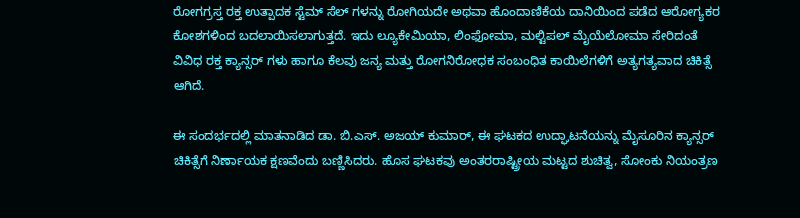ರೋಗಗ್ರಸ್ತ ರಕ್ತ ಉತ್ಪಾದಕ ಸ್ಟೆಮ್ ಸೆಲ್ ಗಳನ್ನು ರೋಗಿಯದೇ ಅಥವಾ ಹೊಂದಾಣಿಕೆಯ ದಾನಿಯಿಂದ ಪಡೆದ ಆರೋಗ್ಯಕರ ಕೋಶಗಳಿಂದ ಬದಲಾಯಿಸಲಾಗುತ್ತದೆ. ಇದು ಲ್ಯೂಕೇಮಿಯಾ, ಲಿಂಫೋಮಾ, ಮಲ್ಟಿಪಲ್ ಮೈಯೆಲೋಮಾ ಸೇರಿದಂತೆ ವಿವಿಧ ರಕ್ತ ಕ್ಯಾನ್ಸರ್ ಗಳು ಹಾಗೂ ಕೆಲವು ಜನ್ಯ ಮತ್ತು ರೋಗನಿರೋಧಕ ಸಂಬಂಧಿತ ಕಾಯಿಲೆಗಳಿಗೆ ಅತ್ಯಗತ್ಯವಾದ ಚಿಕಿತ್ಸೆ ಆಗಿದೆ.

ಈ ಸಂದರ್ಭದಲ್ಲಿ ಮಾತನಾಡಿದ ಡಾ. ಬಿ.ಎಸ್. ಅಜಯ್ ಕುಮಾರ್, ಈ ಘಟಕದ ಉದ್ಘಾಟನೆಯನ್ನು ಮೈಸೂರಿನ ಕ್ಯಾನ್ಸರ್ ಚಿಕಿತ್ಸೆಗೆ ನಿರ್ಣಾಯಕ ಕ್ಷಣವೆಂದು ಬಣ್ಣಿಸಿದರು. ಹೊಸ ಘಟಕವು ಅಂತರರಾಷ್ಟ್ರೀಯ ಮಟ್ಟದ ಶುಚಿತ್ವ, ಸೋಂಕು ನಿಯಂತ್ರಣ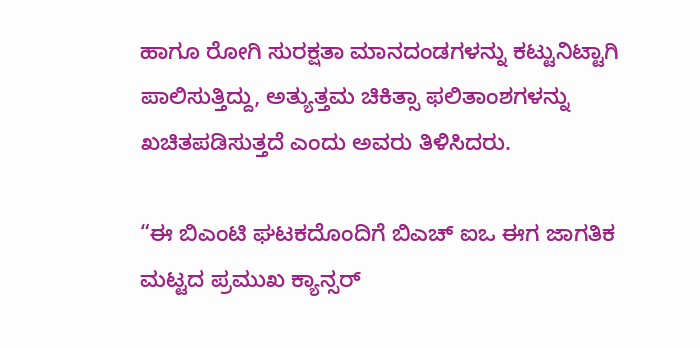ಹಾಗೂ ರೋಗಿ ಸುರಕ್ಷತಾ ಮಾನದಂಡಗಳನ್ನು ಕಟ್ಟುನಿಟ್ಟಾಗಿ ಪಾಲಿಸುತ್ತಿದ್ದು, ಅತ್ಯುತ್ತಮ ಚಿಕಿತ್ಸಾ ಫಲಿತಾಂಶಗಳನ್ನು ಖಚಿತಪಡಿಸುತ್ತದೆ ಎಂದು ಅವರು ತಿಳಿಸಿದರು.

“ಈ ಬಿಎಂಟಿ ಘಟಕದೊಂದಿಗೆ ಬಿಎಚ್ ಐಒ ಈಗ ಜಾಗತಿಕ ಮಟ್ಟದ ಪ್ರಮುಖ ಕ್ಯಾನ್ಸರ್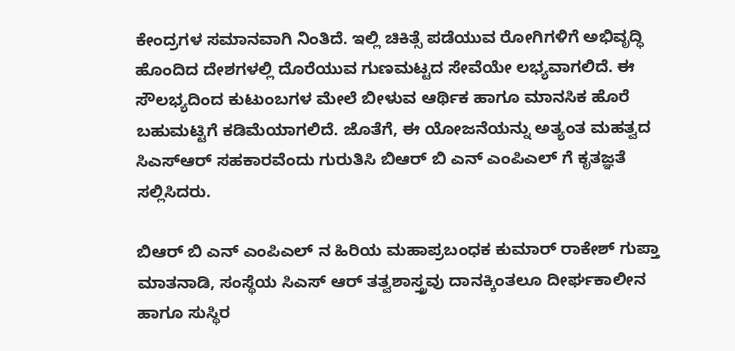ಕೇಂದ್ರಗಳ ಸಮಾನವಾಗಿ ನಿಂತಿದೆ. ಇಲ್ಲಿ ಚಿಕಿತ್ಸೆ ಪಡೆಯುವ ರೋಗಿಗಳಿಗೆ ಅಭಿವೃದ್ಧಿ ಹೊಂದಿದ ದೇಶಗಳಲ್ಲಿ ದೊರೆಯುವ ಗುಣಮಟ್ಟದ ಸೇವೆಯೇ ಲಭ್ಯವಾಗಲಿದೆ. ಈ ಸೌಲಭ್ಯದಿಂದ ಕುಟುಂಬಗಳ ಮೇಲೆ ಬೀಳುವ ಆರ್ಥಿಕ ಹಾಗೂ ಮಾನಸಿಕ ಹೊರೆ ಬಹುಮಟ್ಟಿಗೆ ಕಡಿಮೆಯಾಗಲಿದೆ. ಜೊತೆಗೆ, ಈ ಯೋಜನೆಯನ್ನು ಅತ್ಯಂತ ಮಹತ್ವದ ಸಿಎಸ್ಆರ್ ಸಹಕಾರವೆಂದು ಗುರುತಿಸಿ ಬಿಆರ್ ಬಿ ಎನ್ ಎಂಪಿಎಲ್ ಗೆ ಕೃತಜ್ಞತೆ ಸಲ್ಲಿಸಿದರು.

ಬಿಆರ್ ಬಿ ಎನ್ ಎಂಪಿಎಲ್ ನ ಹಿರಿಯ ಮಹಾಪ್ರಬಂಧಕ ಕುಮಾರ್ ರಾಕೇಶ್ ಗುಪ್ತಾ ಮಾತನಾಡಿ, ಸಂಸ್ಥೆಯ ಸಿಎಸ್ ಆರ್ ತತ್ವಶಾಸ್ತ್ರವು ದಾನಕ್ಕಿಂತಲೂ ದೀರ್ಘಕಾಲೀನ ಹಾಗೂ ಸುಸ್ಥಿರ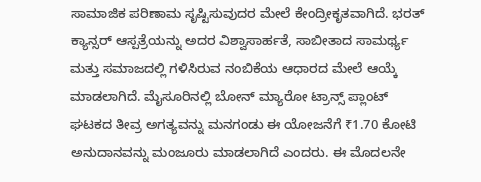ಸಾಮಾಜಿಕ ಪರಿಣಾಮ ಸೃಷ್ಟಿಸುವುದರ ಮೇಲೆ ಕೇಂದ್ರೀಕೃತವಾಗಿದೆ. ಭರತ್ ಕ್ಯಾನ್ಸರ್ ಆಸ್ಪತ್ರೆಯನ್ನು ಅದರ ವಿಶ್ವಾಸಾರ್ಹತೆ, ಸಾಬೀತಾದ ಸಾಮರ್ಥ್ಯ ಮತ್ತು ಸಮಾಜದಲ್ಲಿ ಗಳಿಸಿರುವ ನಂಬಿಕೆಯ ಆಧಾರದ ಮೇಲೆ ಆಯ್ಕೆ ಮಾಡಲಾಗಿದೆ. ಮೈಸೂರಿನಲ್ಲಿ ಬೋನ್ ಮ್ಯಾರೋ ಟ್ರಾನ್ಸ್ ಪ್ಲಾಂಟ್ ಘಟಕದ ತೀವ್ರ ಅಗತ್ಯವನ್ನು ಮನಗಂಡು ಈ ಯೋಜನೆಗೆ ₹1.70 ಕೋಟಿ ಅನುದಾನವನ್ನು ಮಂಜೂರು ಮಾಡಲಾಗಿದೆ ಎಂದರು. ಈ ಮೊದಲನೇ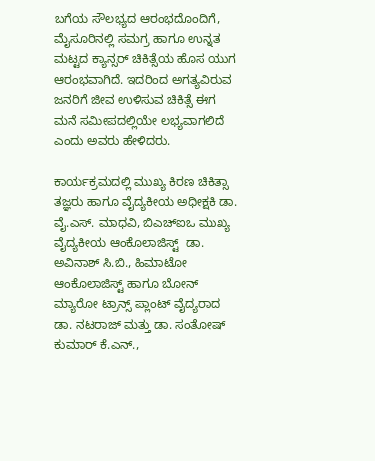ಬಗೆಯ ಸೌಲಭ್ಯದ ಆರಂಭದೊಂದಿಗೆ, ಮೈಸೂರಿನಲ್ಲಿ ಸಮಗ್ರ ಹಾಗೂ ಉನ್ನತ ಮಟ್ಟದ ಕ್ಯಾನ್ಸರ್ ಚಿಕಿತ್ಸೆಯ ಹೊಸ ಯುಗ ಆರಂಭವಾಗಿದೆ. ಇದರಿಂದ ಅಗತ್ಯವಿರುವ ಜನರಿಗೆ ಜೀವ ಉಳಿಸುವ ಚಿಕಿತ್ಸೆ ಈಗ ಮನೆ ಸಮೀಪದಲ್ಲಿಯೇ ಲಭ್ಯವಾಗಲಿದೆ ಎಂದು ಅವರು ಹೇಳಿದರು.

ಕಾರ್ಯಕ್ರಮದಲ್ಲಿ ಮುಖ್ಯ ಕಿರಣ ಚಿಕಿತ್ಸಾ ತಜ್ಞರು ಹಾಗೂ ವೈದ್ಯಕೀಯ ಅಧೀಕ್ಷಕಿ ಡಾ. ವೈ.ಎಸ್. ಮಾಧವಿ, ಬಿಎಚ್ಐಒ ಮುಖ್ಯ ವೈದ್ಯಕೀಯ ಆಂಕೊಲಾಜಿಸ್ಟ್  ಡಾ. ಅವಿನಾಶ್ ಸಿ.ಬಿ., ಹಿಮಾಟೋ ಆಂಕೊಲಾಜಿಸ್ಟ್ ಹಾಗೂ ಬೋನ್ ಮ್ಯಾರೋ ಟ್ರಾನ್ಸ್ ಪ್ಲಾಂಟ್ ವೈದ್ಯರಾದ ಡಾ. ನಟರಾಜ್ ಮತ್ತು ಡಾ. ಸಂತೋಷ್ ಕುಮಾರ್ ಕೆ.ಎನ್.,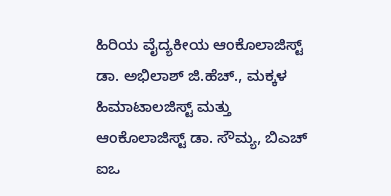ಹಿರಿಯ ವೈದ್ಯಕೀಯ ಆಂಕೊಲಾಜಿಸ್ಟ್ ಡಾ. ಅಭಿಲಾಶ್ ಜಿ.ಹೆಚ್., ಮಕ್ಕಳ ಹಿಮಾಟಾಲಜಿಸ್ಟ್ ಮತ್ತು ಆಂಕೊಲಾಜಿಸ್ಟ್ ಡಾ. ಸೌಮ್ಯ, ಬಿಎಚ್ ಐಒ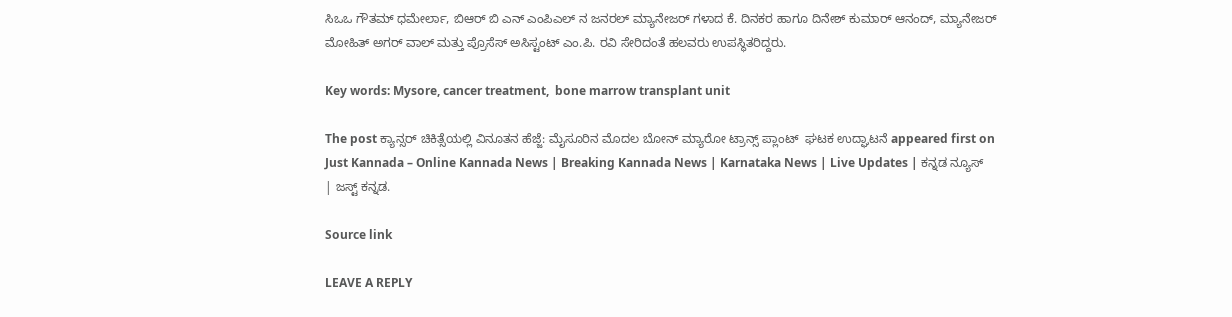ಸಿಒಒ ಗೌತಮ್ ಧಮೇರ್ಲಾ, ಬಿಆರ್ ಬಿ ಎನ್ ಎಂಪಿಎಲ್ ನ ಜನರಲ್ ಮ್ಯಾನೇಜರ್ ಗಳಾದ ಕೆ. ದಿನಕರ ಹಾಗೂ ದಿನೇಶ್ ಕುಮಾರ್ ಆನಂದ್, ಮ್ಯಾನೇಜರ್ ಮೋಹಿತ್ ಅಗರ್ ವಾಲ್ ಮತ್ತು ಪ್ರೊಸೆಸ್ ಅಸಿಸ್ಟಂಟ್ ಎಂ.ಪಿ. ರವಿ ಸೇರಿದಂತೆ ಹಲವರು ಉಪಸ್ಥಿತರಿದ್ದರು.

Key words: Mysore, cancer treatment,  bone marrow transplant unit

The post ಕ್ಯಾನ್ಸರ್ ಚಿಕಿತ್ಸೆಯಲ್ಲಿ ವಿನೂತನ ಹೆಜ್ಜೆ: ಮೈಸೂರಿನ ಮೊದಲ ಬೋನ್ ಮ್ಯಾರೋ ಟ್ರಾನ್ಸ್ ಪ್ಲಾಂಟ್  ಘಟಕ ಉದ್ಘಾಟನೆ appeared first on Just Kannada – Online Kannada News | Breaking Kannada News | Karnataka News | Live Updates | ಕನ್ನಡ ನ್ಯೂಸ್ | ಜಸ್ಟ್ ಕನ್ನಡ.

Source link

LEAVE A REPLY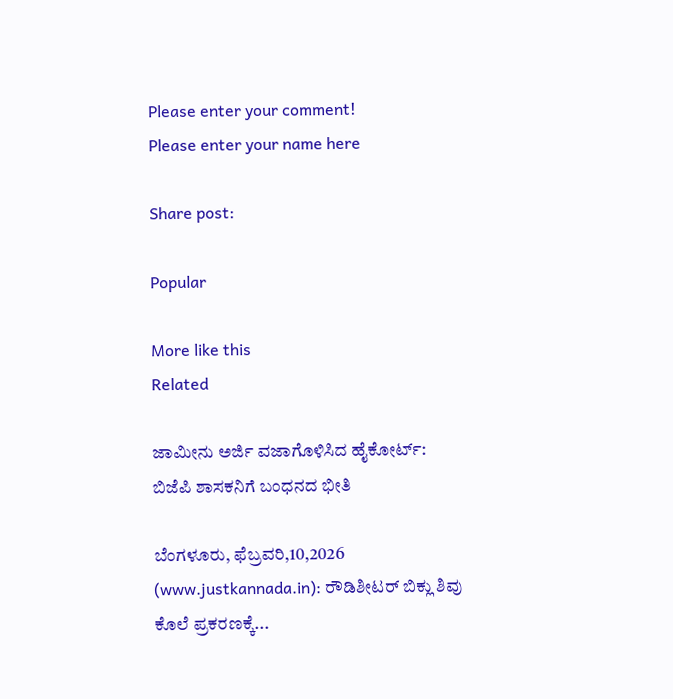Please enter your comment!
Please enter your name here

Share post:

Popular

More like this
Related

ಜಾಮೀನು ಅರ್ಜಿ ವಜಾಗೊಳಿಸಿದ ಹೈಕೋರ್ಟ್: ಬಿಜೆಪಿ ಶಾಸಕನಿಗೆ ಬಂಧನದ ಭೀತಿ

ಬೆಂಗಳೂರು, ಫೆಬ್ರವರಿ,10,2026 (www.justkannada.in): ರೌಡಿಶೀಟರ್ ಬಿಕ್ಲು ಶಿವು ಕೊಲೆ ಪ್ರಕರಣಕ್ಕೆ...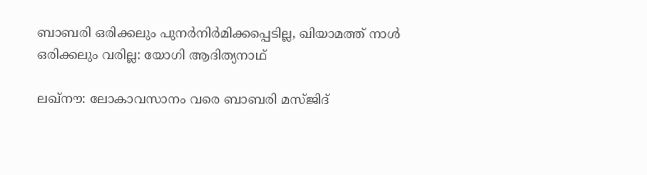ബാബരി ഒരിക്കലും പുനര്‍നിര്‍മിക്കപ്പെടില്ല, ഖിയാമത്ത് നാള്‍ ഒരിക്കലും വരില്ല: യോഗി ആദിത്യനാഥ്

ലഖ്‌നൗ: ലോകാവസാനം വരെ ബാബരി മസ്ജിദ്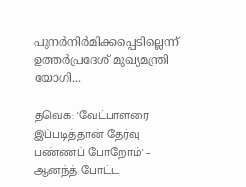പുനര്‍നിര്‍മിക്കപ്പെടില്ലെന്ന് ഉത്തര്‍പ്രദേശ് മുഖ്യമന്ത്രി യോഗി...

தவெக: 'வேட்பாளரை இப்படித்தான் தேர்வு பண்ணப் போறோம்' – ஆனந்த் போட்ட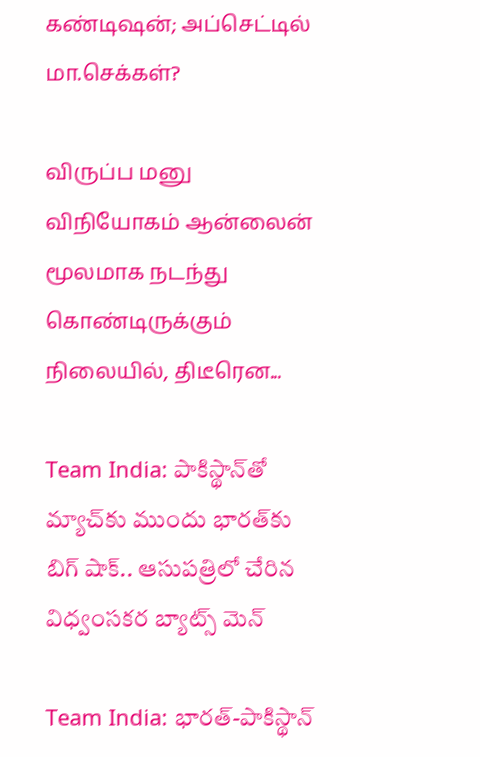கண்டிஷன்; அப்செட்டில் மா.செக்கள்?

விருப்ப மனு விநியோகம் ஆன்லைன் மூலமாக நடந்து கொண்டிருக்கும் நிலையில், திடீரென...

Team India: పాకిస్థాన్‌తో మ్యాచ్‌కు ముందు భారత్‌కు బిగ్‌ షాక్.. ఆసుపత్రిలో చేరిన విధ్వంసకర బ్యాట్స్ మెన్

Team India: భారత్-పాకిస్థాన్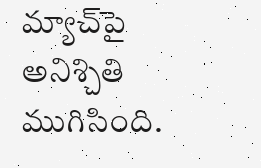మ్యాచ్‌పై అనిశ్చితి ముగిసింది.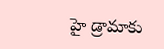హై డ్రామాకు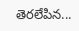తెరలేపిన...